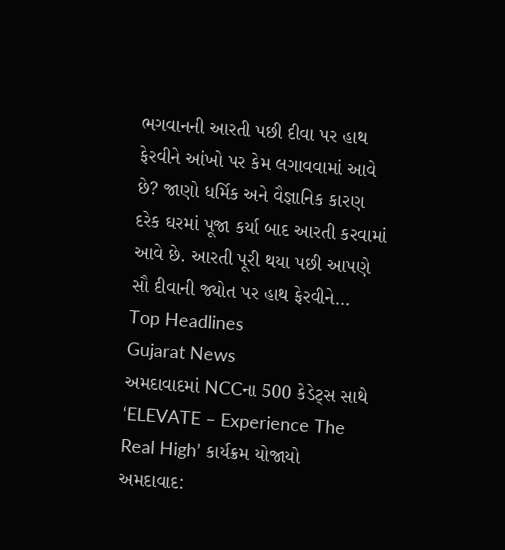ભગવાનની આરતી પછી દીવા પર હાથ ફેરવીને આંખો પર કેમ લગાવવામાં આવે છે? જાણો ધર્મિક અને વૈજ્ઞાનિક કારણ
દરેક ઘરમાં પૂજા કર્યા બાદ આરતી કરવામાં આવે છે. આરતી પૂરી થયા પછી આપણે સૌ દીવાની જ્યોત પર હાથ ફેરવીને…
Top Headlines
Gujarat News
અમદાવાદમાં NCCના 500 કેડેટ્સ સાથે ‘ELEVATE – Experience The Real High’ કાર્યક્રમ યોજાયો
અમદાવાદ: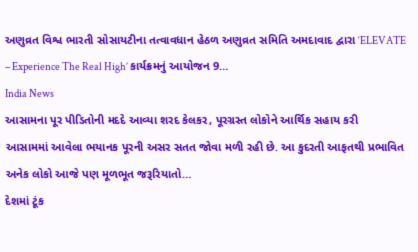અણુવ્રત વિશ્વ ભારતી સોસાયટીના તત્વાવધાન હેઠળ અણુવ્રત સમિતિ અમદાવાદ દ્વારા ‘ELEVATE – Experience The Real High’ કાર્યક્રમનું આયોજન 9…
India News
આસામના પૂર પીડિતોની મદદે આવ્યા શરદ કેલકર, પૂરગ્રસ્ત લોકોને આર્થિક સહાય કરી
આસામમાં આવેલા ભયાનક પૂરની અસર સતત જોવા મળી રહી છે. આ કુદરતી આફતથી પ્રભાવિત અનેક લોકો આજે પણ મૂળભૂત જરૂરિયાતો…
દેશમાં ટૂંક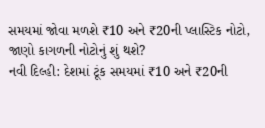સમયમાં જોવા મળશે ₹10 અને ₹20ની પ્લાસ્ટિક નોટો, જાણો કાગળની નોટોનું શું થશે?
નવી દિલ્હી: દેશમાં ટૂંક સમયમાં ₹10 અને ₹20ની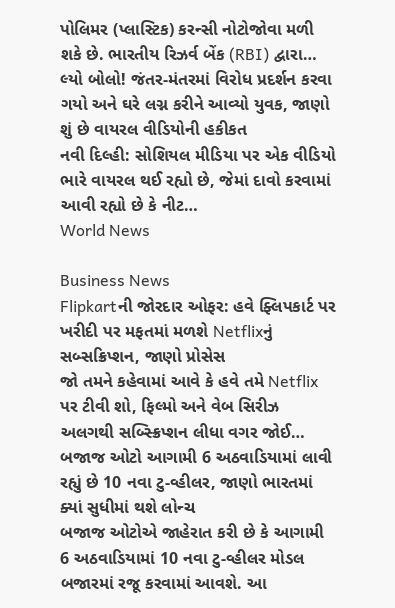પોલિમર (પ્લાસ્ટિક) કરન્સી નોટોજોવા મળી શકે છે. ભારતીય રિઝર્વ બેંક (RBI) દ્વારા…
લ્યો બોલો! જંતર-મંતરમાં વિરોધ પ્રદર્શન કરવા ગયો અને ઘરે લગ્ન કરીને આવ્યો યુવક, જાણો શું છે વાયરલ વીડિયોની હકીકત
નવી દિલ્હી: સોશિયલ મીડિયા પર એક વીડિયો ભારે વાયરલ થઈ રહ્યો છે, જેમાં દાવો કરવામાં આવી રહ્યો છે કે નીટ…
World News

Business News
Flipkartની જોરદાર ઓફર: હવે ફ્લિપકાર્ટ પર ખરીદી પર મફતમાં મળશે Netflixનું સબ્સક્રિપ્શન, જાણો પ્રોસેસ
જો તમને કહેવામાં આવે કે હવે તમે Netflix પર ટીવી શો, ફિલ્મો અને વેબ સિરીઝ અલગથી સબ્સ્ક્રિપ્શન લીધા વગર જોઈ…
બજાજ ઓટો આગામી 6 અઠવાડિયામાં લાવી રહ્યું છે 10 નવા ટુ-વ્હીલર, જાણો ભારતમાં ક્યાં સુધીમાં થશે લોન્ચ
બજાજ ઓટોએ જાહેરાત કરી છે કે આગામી 6 અઠવાડિયામાં 10 નવા ટુ-વ્હીલર મોડલ બજારમાં રજૂ કરવામાં આવશે. આ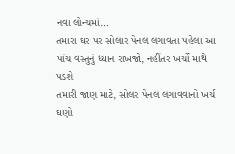નવા લોન્ચમાં…
તમારા ઘર પર સોલાર પેનલ લગાવતા પહેલા આ પાંચ વસ્તુનું ધ્યાન રાખજો, નહીંતર ખર્ચો માથે પડશે
તમારી જાણ માટે, સોલર પેનલ લગાવવાનો ખર્ચ ઘણો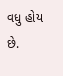વધુ હોય છે.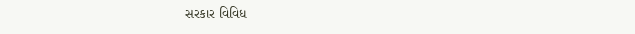સરકાર વિવિધ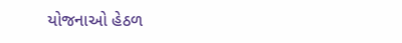યોજનાઓ હેઠળ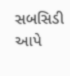સબસિડી આપે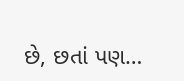છે, છતાં પણ…